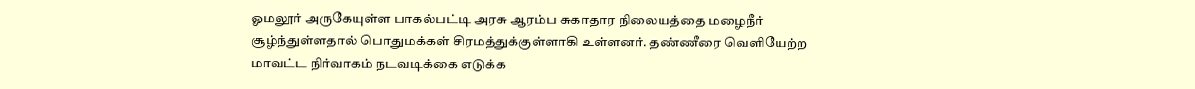ஓமலூர் அருகேயுள்ள பாகல்பட்டி அரசு ஆரம்ப சுகாதார நிலையத்தை மழைநீர் சூழ்ந்துள்ளதால் பொதுமக்கள் சிரமத்துக்குள்ளாகி உள்ளனர். தண்ணீரை வெளியேற்ற மாவட்ட நிர்வாகம் நடவடிக்கை எடுக்க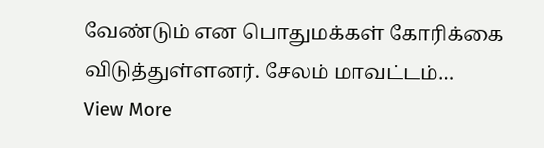வேண்டும் என பொதுமக்கள் கோரிக்கை விடுத்துள்ளனர். சேலம் மாவட்டம்…
View More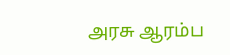அரசு ஆரம்ப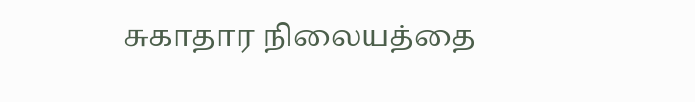சுகாதார நிலையத்தை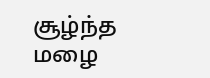சூழ்ந்த மழை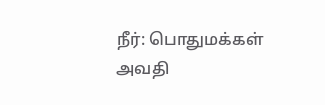நீர்: பொதுமக்கள் அவதி